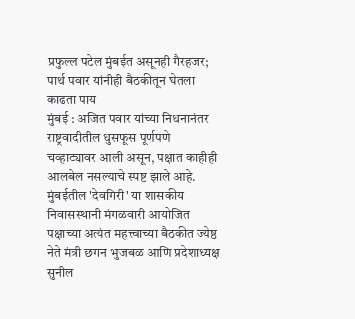प्रफुल्ल पटेल मुंबईत असूनही गैरहजर; पार्थ पवार यांनीही बैठकीतून घेतला काढता पाय
मुंबई : अजित पवार यांच्या निधनानंतर राष्ट्रवादीतील धुसफूस पूर्णपणे चव्हाट्यावर आली असून, पक्षात काहीही आलबेल नसल्याचे स्पष्ट झाले आहे. मुंबईतील 'देवगिरी' या शासकीय निवासस्थानी मंगळवारी आयोजित पक्षाच्या अत्यंत महत्त्वाच्या बैठकीत ज्येष्ठ नेते मंत्री छगन भुजबळ आणि प्रदेशाध्यक्ष सुनील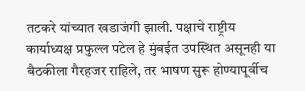तटकरे यांच्यात खडाजंगी झाली. पक्षाचे राष्ट्रीय कार्याध्यक्ष प्रफुल्ल पटेल हे मुंबईत उपस्थित असूनही या बैठकीला गैरहजर राहिले, तर भाषण सुरू होण्यापूर्वीच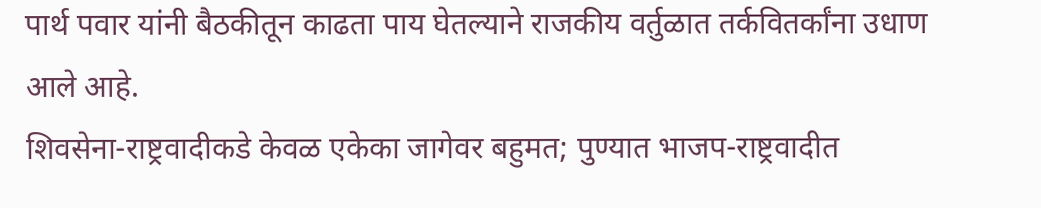पार्थ पवार यांनी बैठकीतून काढता पाय घेतल्याने राजकीय वर्तुळात तर्कवितर्कांना उधाण आले आहे.
शिवसेना-राष्ट्रवादीकडे केवळ एकेका जागेवर बहुमत; पुण्यात भाजप-राष्ट्रवादीत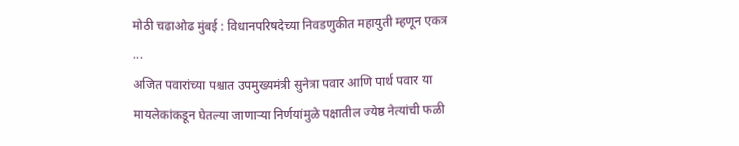मोठी चढाओढ मुंबई : विधानपरिषदेच्या निवडणुकीत महायुती म्हणून एकत्र ...
अजित पवारांच्या पश्चात उपमुख्यमंत्री सुनेत्रा पवार आणि पार्थ पवार या मायलेकांकडून घेतल्या जाणाऱ्या निर्णयांमुळे पक्षातील ज्येष्ठ नेत्यांची फळी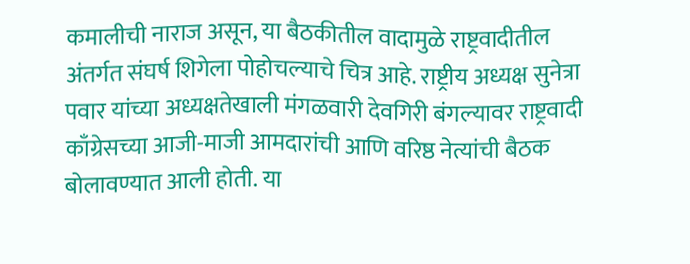कमालीची नाराज असून, या बैठकीतील वादामुळे राष्ट्रवादीतील अंतर्गत संघर्ष शिगेला पोहोचल्याचे चित्र आहे. राष्ट्रीय अध्यक्ष सुनेत्रा पवार यांच्या अध्यक्षतेखाली मंगळवारी देवगिरी बंगल्यावर राष्ट्रवादी काँग्रेसच्या आजी-माजी आमदारांची आणि वरिष्ठ नेत्यांची बैठक बोलावण्यात आली होती. या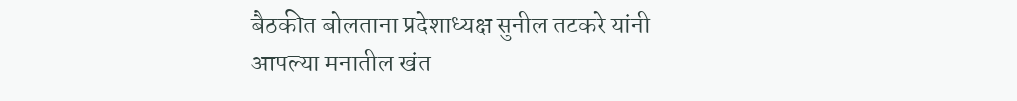बैठकीत बोलताना प्रदेशाध्यक्ष सुनील तटकरे यांनी आपल्या मनातील खंत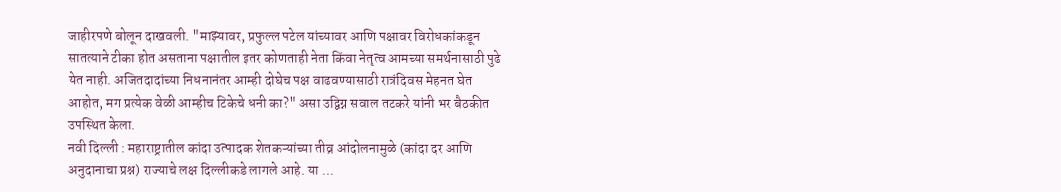जाहीरपणे बोलून दाखवली. "माझ्यावर, प्रफुल्ल पटेल यांच्यावर आणि पक्षावर विरोधकांकडून सातत्याने टीका होत असताना पक्षातील इतर कोणताही नेता किंवा नेतृत्व आमच्या समर्थनासाठी पुढे येत नाही. अजितदादांच्या निधनानंतर आम्ही दोघेच पक्ष वाढवण्यासाठी रात्रंदिवस मेहनत घेत आहोत, मग प्रत्येक वेळी आम्हीच टिकेचे धनी का?" असा उद्विग्न सवाल तटकरे यांनी भर बैठकीत उपस्थित केला.
नवी दिल्ली : महाराष्ट्रातील कांदा उत्पादक शेतकऱ्यांच्या तीव्र आंदोलनामुळे (कांदा दर आणि अनुदानाचा प्रश्न) राज्याचे लक्ष दिल्लीकडे लागले आहे. या ...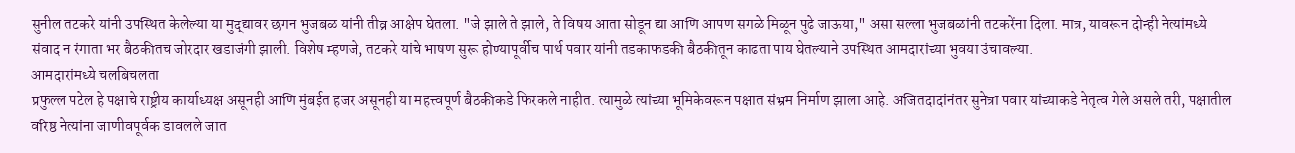सुनील तटकरे यांनी उपस्थित केलेल्या या मुद्द्यावर छगन भुजबळ यांनी तीव्र आक्षेप घेतला. "जे झाले ते झाले, ते विषय आता सोडून द्या आणि आपण सगळे मिळून पुढे जाऊया," असा सल्ला भुजबळांनी तटकरेंना दिला. मात्र, यावरून दोन्ही नेत्यांमध्ये संवाद न रंगाता भर बैठकीतच जोरदार खडाजंगी झाली. विशेष म्हणजे, तटकरे यांचे भाषण सुरू होण्यापूर्वीच पार्थ पवार यांनी तडकाफडकी बैठकीतून काढता पाय घेतल्याने उपस्थित आमदारांच्या भुवया उंचावल्या.
आमदारांमध्ये चलबिचलता
प्रफुल्ल पटेल हे पक्षाचे राष्ट्रीय कार्याध्यक्ष असूनही आणि मुंबईत हजर असूनही या महत्त्वपूर्ण बैठकीकडे फिरकले नाहीत. त्यामुळे त्यांच्या भूमिकेवरून पक्षात संभ्रम निर्माण झाला आहे. अजितदादांनंतर सुनेत्रा पवार यांच्याकडे नेतृत्व गेले असले तरी, पक्षातील वरिष्ठ नेत्यांना जाणीवपूर्वक डावलले जात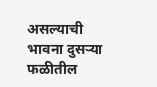असल्याची भावना दुसऱ्या फळीतील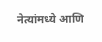नेत्यांमध्ये आणि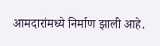आमदारांमध्ये निर्माण झाली आहे.